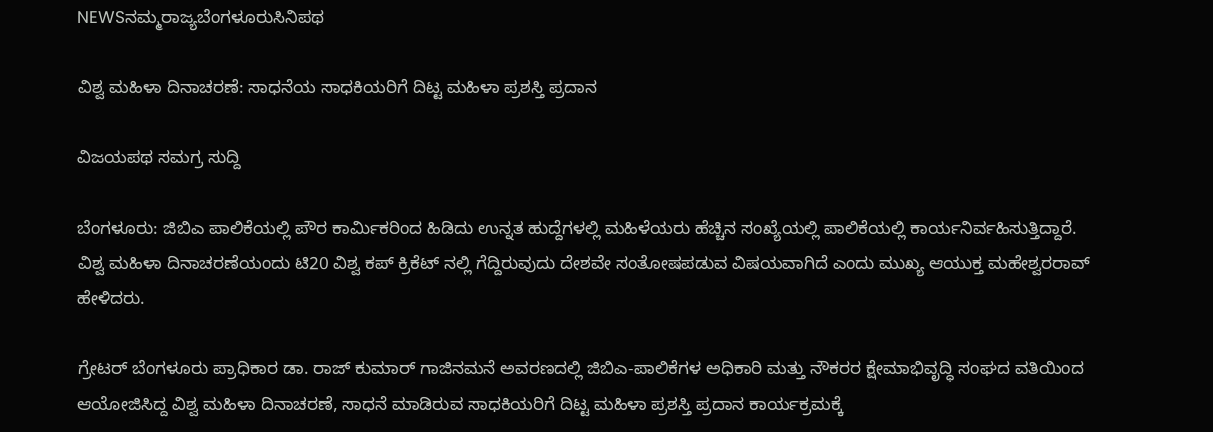NEWSನಮ್ಮರಾಜ್ಯಬೆಂಗಳೂರುಸಿನಿಪಥ

ವಿಶ್ವ ಮಹಿಳಾ ದಿನಾಚರಣೆ: ಸಾಧನೆಯ ಸಾಧಕಿಯರಿಗೆ ದಿಟ್ಟ ಮಹಿಳಾ ಪ್ರಶಸ್ತಿ ಪ್ರದಾನ

ವಿಜಯಪಥ ಸಮಗ್ರ ಸುದ್ದಿ

ಬೆಂಗಳೂರು: ಜಿಬಿಎ ಪಾಲಿಕೆಯಲ್ಲಿ ಪೌರ ಕಾರ್ಮಿಕರಿಂದ ಹಿಡಿದು ಉನ್ನತ ಹುದ್ದೆಗಳಲ್ಲಿ ಮಹಿಳೆಯರು ಹೆಚ್ಚಿನ ಸಂಖ್ಯೆಯಲ್ಲಿ ಪಾಲಿಕೆಯಲ್ಲಿ ಕಾರ್ಯನಿರ್ವಹಿಸುತ್ತಿದ್ದಾರೆ. ವಿಶ್ವ ಮಹಿಳಾ ದಿನಾಚರಣೆಯಂದು ಟಿ20 ವಿಶ್ವ ಕಪ್ ಕ್ರಿಕೆಟ್ ನಲ್ಲಿ ಗೆದ್ದಿರುವುದು ದೇಶವೇ ಸಂತೋಷಪಡುವ ವಿಷಯವಾಗಿದೆ ಎಂದು ಮುಖ್ಯ ಆಯುಕ್ತ ಮಹೇಶ್ವರರಾವ್ ಹೇಳಿದರು.

ಗ್ರೇಟರ್ ಬೆಂಗಳೂರು ಪ್ರಾಧಿಕಾರ ಡಾ. ರಾಜ್ ಕುಮಾರ್ ಗಾಜಿನಮನೆ ಅವರಣದಲ್ಲಿ ಜಿಬಿಎ-ಪಾಲಿಕೆಗಳ ಅಧಿಕಾರಿ ಮತ್ತು ನೌಕರರ ಕ್ಷೇಮಾಭಿವೃದ್ಧಿ ಸಂಘದ ವತಿಯಿಂದ ಆಯೋಜಿಸಿದ್ದ ವಿಶ್ವ ಮಹಿಳಾ ದಿನಾಚರಣೆ, ಸಾಧನೆ ಮಾಡಿರುವ ಸಾಧಕಿಯರಿಗೆ ದಿಟ್ಟ ಮಹಿಳಾ ಪ್ರಶಸ್ತಿ ಪ್ರದಾನ ಕಾರ್ಯಕ್ರಮಕ್ಕೆ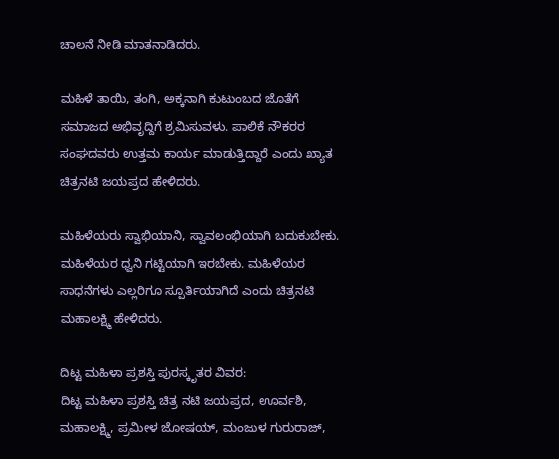ಚಾಲನೆ ನೀಡಿ ಮಾತನಾಡಿದರು.

ಮಹಿಳೆ ತಾಯಿ, ತಂಗಿ, ಅಕ್ಕನಾಗಿ ಕುಟುಂಬದ ಜೊತೆಗೆ ಸಮಾಜದ ಅಭಿವೃದ್ದಿಗೆ ಶ್ರಮಿಸುವಳು. ಪಾಲಿಕೆ ನೌಕರರ ಸಂಘದವರು ಉತ್ತಮ ಕಾರ್ಯ ಮಾಡುತ್ತಿದ್ದಾರೆ ಎಂದು ಖ್ಯಾತ ಚಿತ್ರನಟಿ ಜಯಪ್ರದ ಹೇಳಿದರು.

ಮಹಿಳೆಯರು ಸ್ವಾಭಿಯಾನಿ, ಸ್ವಾವಲಂಭಿಯಾಗಿ ಬದುಕುಬೇಕು. ಮಹಿಳೆಯರ ಧ್ವನಿ ಗಟ್ಟಿಯಾಗಿ ಇರಬೇಕು. ಮಹಿಳೆಯರ ಸಾಧನೆಗಳು ಎಲ್ಲರಿಗೂ ಸ್ಪೂರ್ತಿಯಾಗಿದೆ ಎಂದು ಚಿತ್ರನಟಿ ಮಹಾಲಕ್ಷ್ಮಿ ಹೇಳಿದರು.

ದಿಟ್ಟ ಮಹಿಳಾ ಪ್ರಶಸ್ತಿ ಪುರಸ್ಕೃತರ ವಿವರ:
ದಿಟ್ಟ ಮಹಿಳಾ ಪ್ರಶಸ್ತಿ ಚಿತ್ರ ನಟಿ ಜಯಪ್ರದ, ಊರ್ವಶಿ, ಮಹಾಲಕ್ಷ್ಮಿ, ಪ್ರಮೀಳ ಜೋಷಯ್, ಮಂಜುಳ ಗುರುರಾಜ್,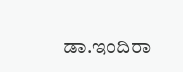ಡಾ.ಇಂದಿರಾ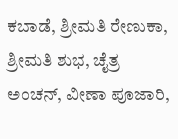ಕಬಾಡೆ, ಶ್ರೀಮತಿ ರೇಣುಕಾ, ಶ್ರೀಮತಿ ಶುಭ, ಚೈತ್ರ ಅಂಚನ್, ವೀಣಾ ಪೂಜಾರಿ,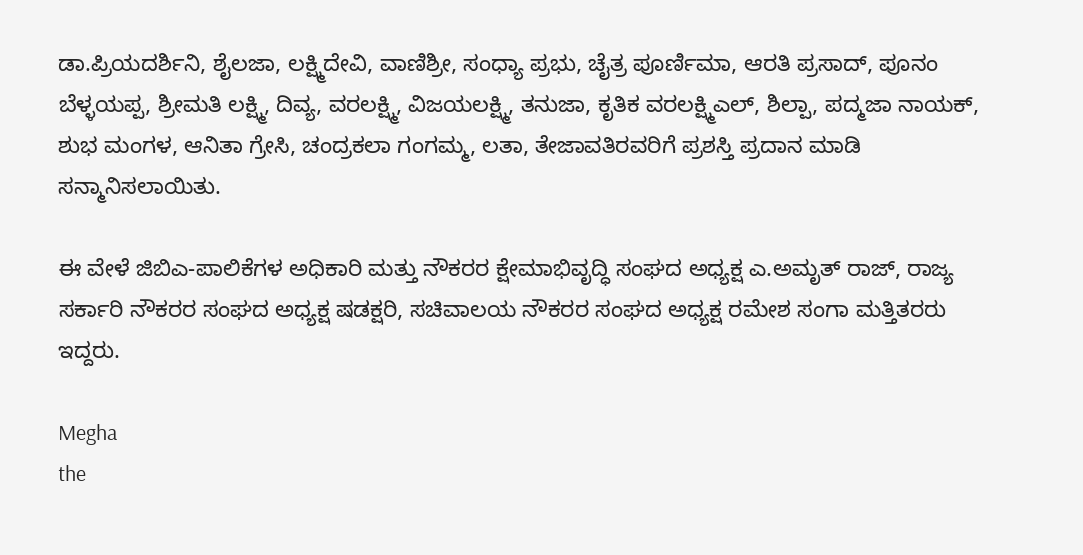ಡಾ.ಪ್ರಿಯದರ್ಶಿನಿ, ಶೈಲಜಾ, ಲಕ್ಷ್ಮಿದೇವಿ, ವಾಣಿಶ್ರೀ, ಸಂಧ್ಯಾ ಪ್ರಭು, ಚೈತ್ರ ಪೂರ್ಣಿಮಾ, ಆರತಿ ಪ್ರಸಾದ್, ಪೂನಂ ಬೆಳ್ಳಯಪ್ಪ, ಶ್ರೀಮತಿ ಲಕ್ಷ್ಮಿ, ದಿವ್ಯ, ವರಲಕ್ಷ್ಮಿ, ವಿಜಯಲಕ್ಷ್ಮಿ, ತನುಜಾ, ಕೃತಿಕ ವರಲಕ್ಷ್ಮಿಎಲ್, ಶಿಲ್ಪಾ, ಪದ್ಮಜಾ ನಾಯಕ್, ಶುಭ ಮಂಗಳ, ಆನಿತಾ ಗ್ರೇಸಿ, ಚಂದ್ರಕಲಾ ಗಂಗಮ್ಮ, ಲತಾ, ತೇಜಾವತಿರವರಿಗೆ ಪ್ರಶಸ್ತಿ ಪ್ರದಾನ ಮಾಡಿ ಸನ್ಮಾನಿಸಲಾಯಿತು.

ಈ ವೇಳೆ ಜಿಬಿಎ-ಪಾಲಿಕೆಗಳ ಅಧಿಕಾರಿ ಮತ್ತು ನೌಕರರ ಕ್ಷೇಮಾಭಿವೃದ್ಧಿ ಸಂಘದ ಅಧ್ಯಕ್ಷ ಎ.ಅಮೃತ್ ರಾಜ್, ರಾಜ್ಯ ಸರ್ಕಾರಿ ನೌಕರರ ಸಂಘದ ಅಧ್ಯಕ್ಷ ಷಡಕ್ಷರಿ, ಸಚಿವಾಲಯ ನೌಕರರ ಸಂಘದ ಅಧ್ಯಕ್ಷ ರಮೇಶ ಸಂಗಾ ಮತ್ತಿತರರು ಇದ್ದರು.

Megha
the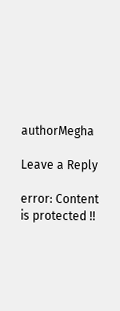authorMegha

Leave a Reply

error: Content is protected !!